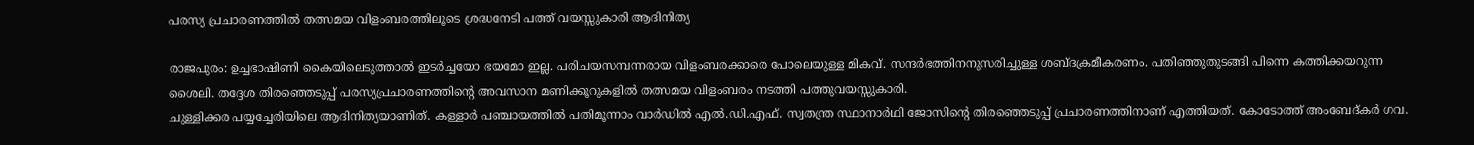പരസ്യ പ്രചാരണത്തിൽ തത്സമയ വിളംബരത്തിലൂടെ ശ്രദ്ധനേടി പത്ത് വയസ്സുകാരി ആദിനിത്യ

രാജപുരം: ഉച്ചഭാഷിണി കൈയിലെടുത്താൽ ഇടർച്ചയോ ഭയമോ ഇല്ല. പരിചയസമ്പന്നരായ വിളംബരക്കാരെ പോലെയുള്ള മികവ്. സന്ദർഭത്തിനനുസരിച്ചുള്ള ശബ്ദക്രമീകരണം. പതിഞ്ഞുതുടങ്ങി പിന്നെ കത്തിക്കയറുന്ന ശൈലി. തദ്ദേശ തിരഞ്ഞെടുപ്പ് പരസ്യപ്രചാരണത്തിന്റെ അവസാന മണിക്കൂറുകളിൽ തത്സമയ വിളംബരം നടത്തി പത്തുവയസ്സുകാരി.
ചുള്ളിക്കര പയ്യച്ചേരിയിലെ ആദിനിത്യയാണിത്. കള്ളാർ പഞ്ചായത്തിൽ പതിമൂന്നാം വാർഡിൽ എൽ.ഡി.എഫ്. സ്വതന്ത്ര സ്ഥാനാർഥി ജോസിന്റെ തിരഞ്ഞെടുപ്പ് പ്രചാരണത്തിനാണ് എത്തിയത്. കോടോത്ത് അംബേദ്കർ ഗവ.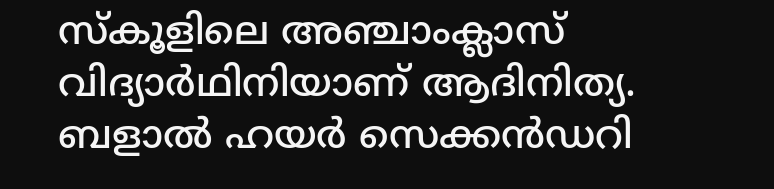സ്കൂളിലെ അഞ്ചാംക്ലാസ് വിദ്യാർഥിനിയാണ് ആദിനിത്യ.
ബളാൽ ഹയർ സെക്കൻഡറി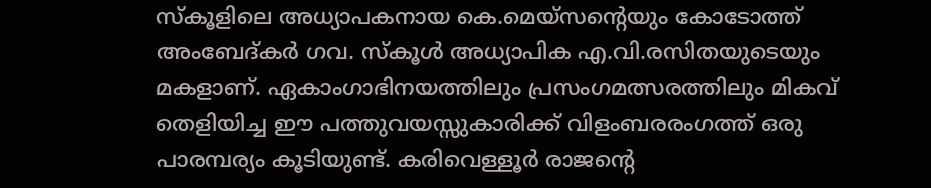സ്കൂളിലെ അധ്യാപകനായ കെ.മെയ്സന്റെയും കോടോത്ത് അംബേദ്കർ ഗവ. സ്കൂൾ അധ്യാപിക എ.വി.രസിതയുടെയും മകളാണ്. ഏകാംഗാഭിനയത്തിലും പ്രസംഗമത്സരത്തിലും മികവ് തെളിയിച്ച ഈ പത്തുവയസ്സുകാരിക്ക് വിളംബരരംഗത്ത് ഒരു പാരമ്പര്യം കൂടിയുണ്ട്. കരിവെള്ളൂർ രാജന്റെ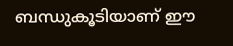ബന്ധുകൂടിയാണ് ഈ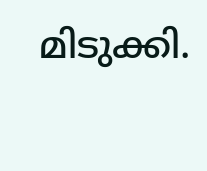മിടുക്കി.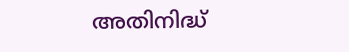അതിനിദ്ധ്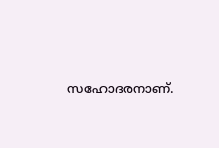സഹോദരനാണ്.